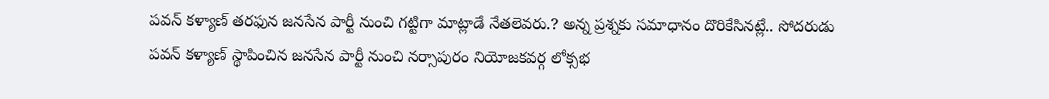పవన్ కళ్యాణ్ తరఫున జనసేన పార్టీ నుంచి గట్టిగా మాట్లాడే నేతలెవరు.? అన్న ప్రశ్నకు సమాధానం దొరికేసినట్లే.. సోదరుడు పవన్ కళ్యాణ్ స్థాపించిన జనసేన పార్టీ నుంచి నర్సాపురం నియోజకవర్గ లోక్సభ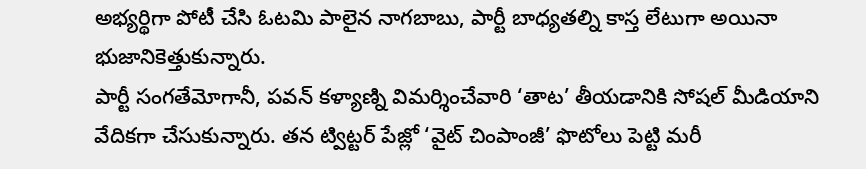అభ్యర్థిగా పోటీ చేసి ఓటమి పాలైన నాగబాబు, పార్టీ బాధ్యతల్ని కాస్త లేటుగా అయినా భుజానికెత్తుకున్నారు.
పార్టీ సంగతేమోగానీ, పవన్ కళ్యాణ్ని విమర్శించేవారి ‘తాట’ తీయడానికి సోషల్ మీడియాని వేదికగా చేసుకున్నారు. తన ట్విట్టర్ పేజ్లో ‘వైట్ చింపాంజీ’ ఫొటోలు పెట్టి మరీ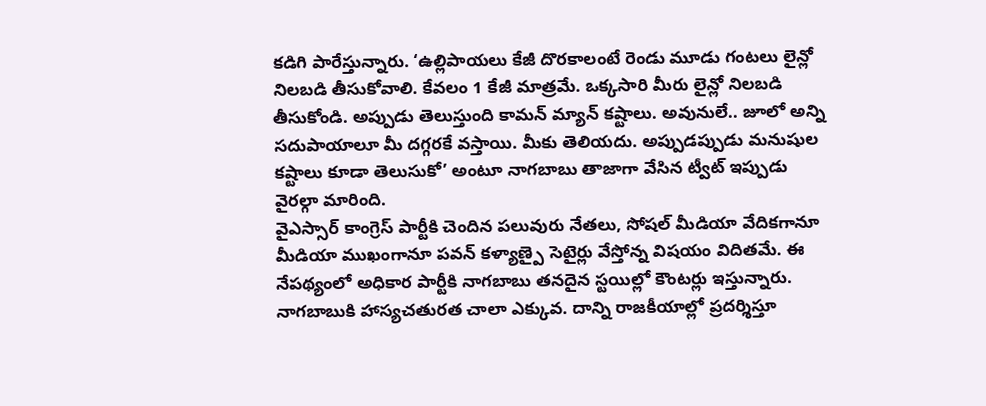కడిగి పారేస్తున్నారు. ‘ఉల్లిపాయలు కేజీ దొరకాలంటే రెండు మూడు గంటలు లైన్లో నిలబడి తీసుకోవాలి. కేవలం 1 కేజీ మాత్రమే. ఒక్కసారి మీరు లైన్లో నిలబడి తీసుకోండి. అప్పుడు తెలుస్తుంది కామన్ మ్యాన్ కష్టాలు. అవునులే.. జూలో అన్ని సదుపాయాలూ మీ దగ్గరకే వస్తాయి. మీకు తెలియదు. అప్పుడప్పుడు మనుషుల కష్టాలు కూడా తెలుసుకో’ అంటూ నాగబాబు తాజాగా వేసిన ట్వీట్ ఇప్పుడు వైరల్గా మారింది.
వైఎస్సార్ కాంగ్రెస్ పార్టీకి చెందిన పలువురు నేతలు, సోషల్ మీడియా వేదికగానూ మీడియా ముఖంగానూ పవన్ కళ్యాణ్పై సెటైర్లు వేస్తోన్న విషయం విదితమే. ఈ నేపథ్యంలో అధికార పార్టీకి నాగబాబు తనదైన స్టయిల్లో కౌంటర్లు ఇస్తున్నారు. నాగబాబుకి హాస్యచతురత చాలా ఎక్కువ. దాన్ని రాజకీయాల్లో ప్రదర్శిస్తూ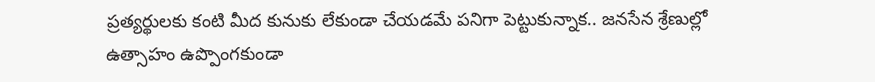ప్రత్యర్థులకు కంటి మీద కునుకు లేకుండా చేయడమే పనిగా పెట్టుకున్నాక.. జనసేన శ్రేణుల్లో ఉత్సాహం ఉప్పొంగకుండా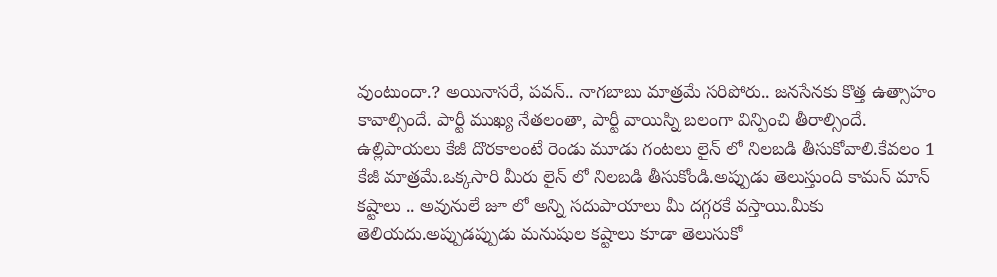వుంటుందా.? అయినాసరే, పవన్.. నాగబాబు మాత్రమే సరిపోరు.. జనసేనకు కొత్త ఉత్సాహం కావాల్సిందే. పార్టీ ముఖ్య నేతలంతా, పార్టీ వాయిస్ని బలంగా విన్పించి తీరాల్సిందే.
ఉల్లిపాయలు కేజీ దొరకాలంటే రెండు మూడు గంటలు లైన్ లో నిలబడి తీసుకోవాలి.కేవలం 1 కేజీ మాత్రమే.ఒక్కసారి మీరు లైన్ లో నిలబడి తీసుకోండి.అప్పుడు తెలుస్తుంది కామన్ మాన్ కష్టాలు .. అవునులే జూ లో అన్ని సదుపాయాలు మీ దగ్గరకే వస్తాయి.మీకు తెలియదు.అప్పుడప్పుడు మనుషుల కష్టాలు కూడా తెలుసుకో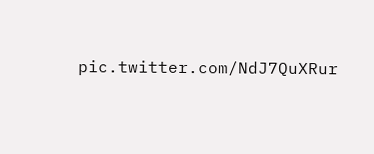pic.twitter.com/NdJ7QuXRur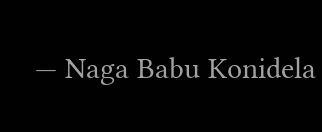— Naga Babu Konidela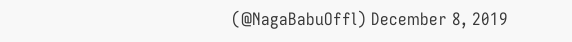(@NagaBabuOffl) December 8, 2019